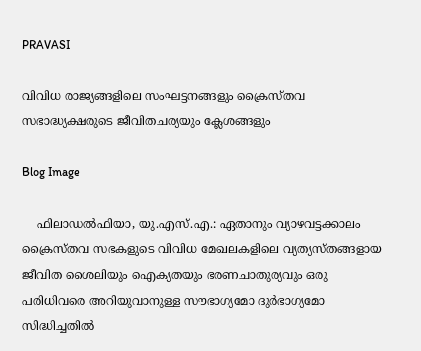PRAVASI

വിവിധ രാജ്യങ്ങളിലെ സംഘട്ടനങ്ങളും ക്രൈസ്തവ സഭാദ്ധ്യക്ഷരുടെ ജീവിതചര്യയും ക്ലേശങ്ങളും

Blog Image

    ഫിലാഡല്‍ഫിയാ, യു.എസ്.എ.: ഏതാനും വ്യാഴവട്ടക്കാലം ക്രൈസ്തവ സഭകളുടെ വിവിധ മേഖലകളിലെ വ്യത്യസ്തങ്ങളായ ജീവിത ശൈലിയും ഐക്യതയും ഭരണചാതുര്യവും ഒരു പരിധിവരെ അറിയുവാനുള്ള സൗഭാഗ്യമോ ദുര്‍ഭാഗ്യമോ സിദ്ധിച്ചതില്‍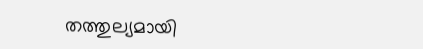തത്തുല്യമായി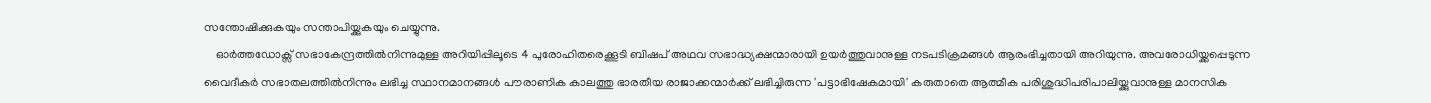സന്തോഷിക്കുകയും സന്താപിയ്ക്കുകയും ചെയ്യുന്നു.
    ഓര്‍ത്തഡോക്സ് സഭാകേന്ദ്രത്തില്‍നിന്നുമുള്ള അറിയിപ്പിലൂടെ 4 പുരോഹിതരെക്കൂടി ബിഷപ് അഥവ സഭാദ്ധ്യക്ഷന്മാരായി ഉയര്‍ത്തുവാനുള്ള നടപടിക്രമങ്ങള്‍ ആരംഭിച്ചതായി അറിയുന്നു. അവരോധിയ്ക്കപ്പെടുന്ന വൈദീകര്‍ സഭാതലത്തില്‍നിന്നും ലഭിച്ച സ്ഥാനമാനങ്ങള്‍ പൗരാണിക കാലത്തു ഭാരതീയ രാജാക്കന്മാര്‍ക്ക് ലഭിച്ചിരുന്ന 'പട്ടാഭിഷേകമായി' കരുതാതെ ആത്മീക പരിശുദ്ധിപരിപാലിയ്ക്കുവാനുള്ള മാനസിക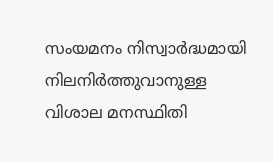സംയമനം നിസ്വാര്‍ദ്ധമായി നിലനിര്‍ത്തുവാനുള്ള വിശാല മനസ്ഥിതി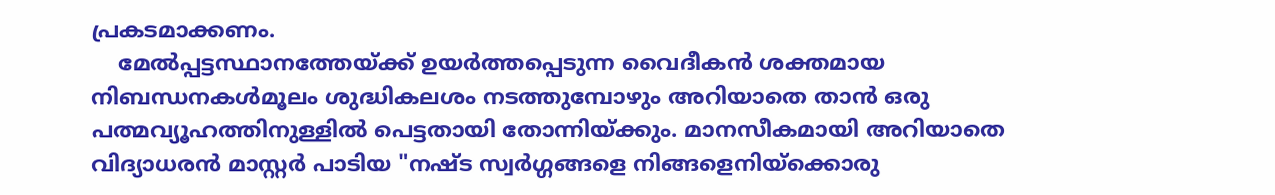പ്രകടമാക്കണം.
    മേല്‍പ്പട്ടസ്ഥാനത്തേയ്ക്ക് ഉയര്‍ത്തപ്പെടുന്ന വൈദീകന്‍ ശക്തമായ നിബന്ധനകള്‍മൂലം ശുദ്ധികലശം നടത്തുമ്പോഴും അറിയാതെ താന്‍ ഒരു പത്മവ്യൂഹത്തിനുള്ളില്‍ പെട്ടതായി തോന്നിയ്ക്കും. മാനസീകമായി അറിയാതെ വിദ്യാധരന്‍ മാസ്റ്റര്‍ പാടിയ "നഷ്ട സ്വര്‍ഗ്ഗങ്ങളെ നിങ്ങളെനിയ്ക്കൊരു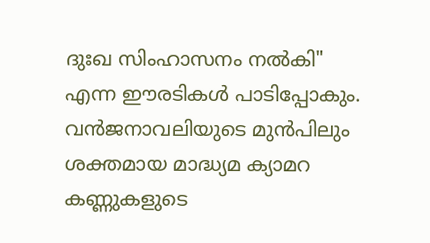ദുഃഖ സിംഹാസനം നല്‍കി" എന്ന ഈരടികള്‍ പാടിപ്പോകും. വന്‍ജനാവലിയുടെ മുന്‍പിലും ശക്തമായ മാദ്ധ്യമ ക്യാമറ കണ്ണുകളുടെ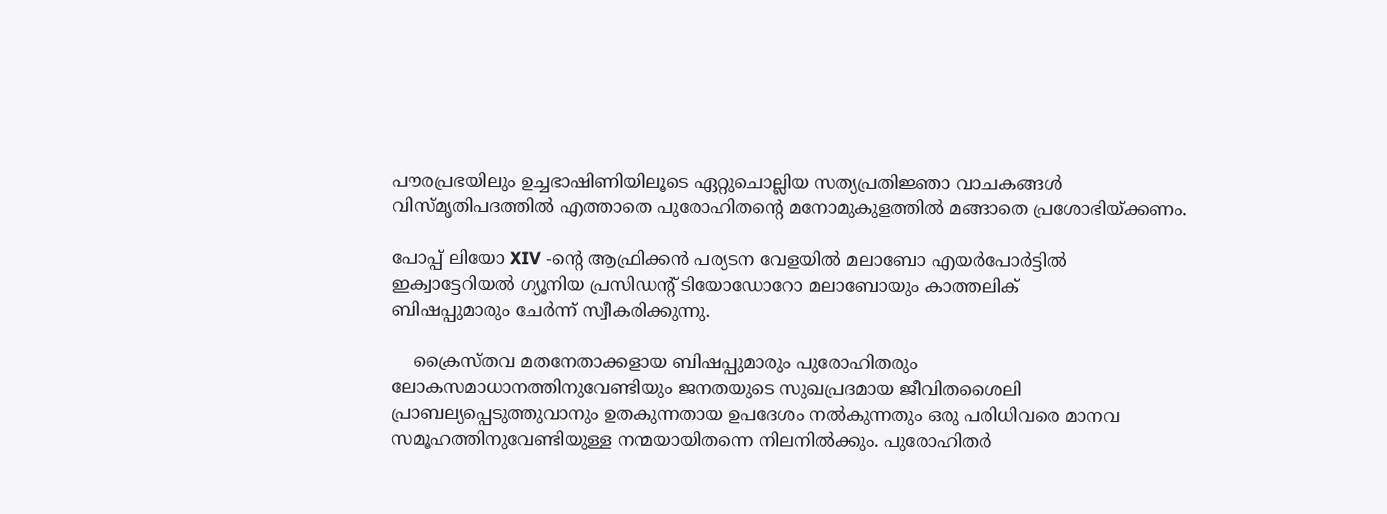പൗരപ്രഭയിലും ഉച്ചഭാഷിണിയിലൂടെ ഏറ്റുചൊല്ലിയ സത്യപ്രതിജ്ഞാ വാചകങ്ങള്‍ വിസ്മൃതിപദത്തില്‍ എത്താതെ പുരോഹിതന്‍റെ മനോമുകുളത്തില്‍ മങ്ങാതെ പ്രശോഭിയ്ക്കണം.

പോപ്പ് ലിയോ XIV -ന്‍റെ ആഫ്രിക്കന്‍ പര്യടന വേളയില്‍ മലാബോ എയര്‍പോര്‍ട്ടില്‍ ഇക്വാട്ടേറിയല്‍ ഗ്യൂനിയ പ്രസിഡന്‍റ് ടിയോഡോറോ മലാബോയും കാത്തലിക്
ബിഷപ്പുമാരും ചേര്‍ന്ന് സ്വീകരിക്കുന്നു.

    ക്രൈസ്തവ മതനേതാക്കളായ ബിഷപ്പുമാരും പുരോഹിതരും ലോകസമാധാനത്തിനുവേണ്ടിയും ജനതയുടെ സുഖപ്രദമായ ജീവിതശൈലി പ്രാബല്യപ്പെടുത്തുവാനും ഉതകുന്നതായ ഉപദേശം നല്‍കുന്നതും ഒരു പരിധിവരെ മാനവ സമൂഹത്തിനുവേണ്ടിയുള്ള നന്മയായിതന്നെ നിലനില്‍ക്കും. പുരോഹിതര്‍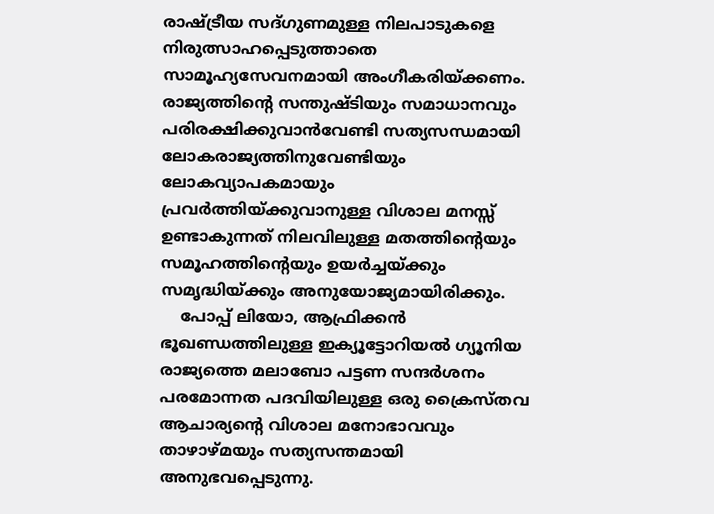രാഷ്ട്രീയ സദ്ഗുണമുള്ള നിലപാടുകളെ നിരുത്സാഹപ്പെടുത്താതെ സാമൂഹ്യസേവനമായി അംഗീകരിയ്ക്കണം. രാജ്യത്തിന്‍റെ സന്തുഷ്ടിയും സമാധാനവും പരിരക്ഷിക്കുവാന്‍വേണ്ടി സത്യസന്ധമായി ലോകരാജ്യത്തിനുവേണ്ടിയും ലോകവ്യാപകമായും പ്രവര്‍ത്തിയ്ക്കുവാനുള്ള വിശാല മനസ്സ് ഉണ്ടാകുന്നത് നിലവിലുള്ള മതത്തിന്‍റെയും സമൂഹത്തിന്‍റെയും ഉയര്‍ച്ചയ്ക്കും സമൃദ്ധിയ്ക്കും അനുയോജ്യമായിരിക്കും.
    പോപ്പ് ലിയോ, ആഫ്രിക്കന്‍ ഭൂഖണ്ഡത്തിലുള്ള ഇക്യൂട്ടോറിയല്‍ ഗ്യൂനിയ രാജ്യത്തെ മലാബോ പട്ടണ സന്ദര്‍ശനം പരമോന്നത പദവിയിലുള്ള ഒരു ക്രൈസ്തവ ആചാര്യന്‍റെ വിശാല മനോഭാവവും താഴാഴ്മയും സത്യസന്തമായി അനുഭവപ്പെടുന്നു.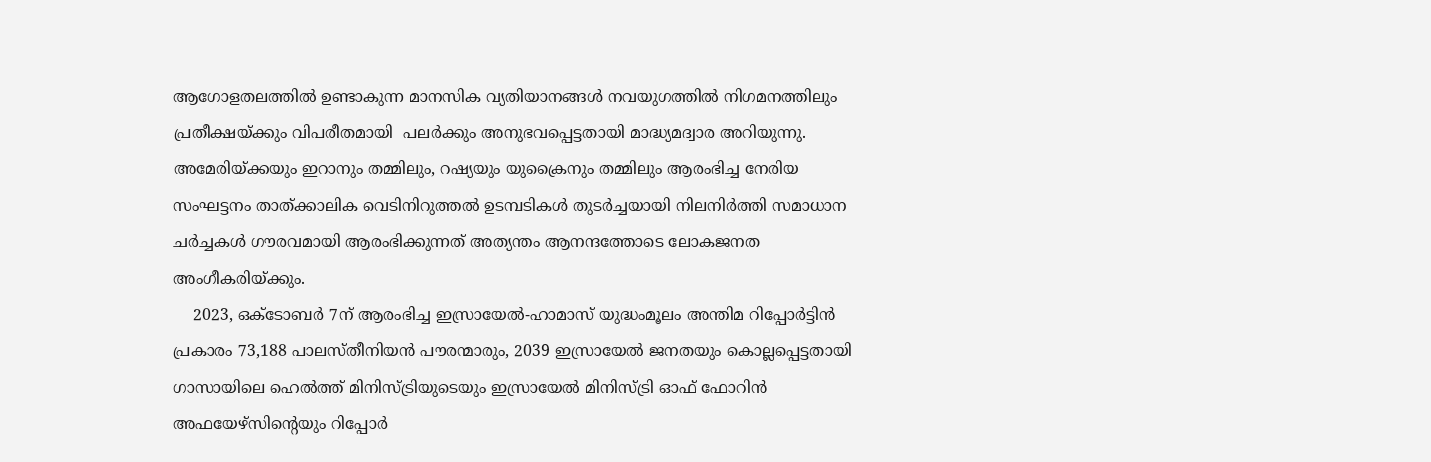ആഗോളതലത്തില്‍ ഉണ്ടാകുന്ന മാനസിക വ്യതിയാനങ്ങള്‍ നവയുഗത്തില്‍ നിഗമനത്തിലും പ്രതീക്ഷയ്ക്കും വിപരീതമായി  പലര്‍ക്കും അനുഭവപ്പെട്ടതായി മാദ്ധ്യമദ്വാര അറിയുന്നു. അമേരിയ്ക്കയും ഇറാനും തമ്മിലും, റഷ്യയും യുക്രൈനും തമ്മിലും ആരംഭിച്ച നേരിയ സംഘട്ടനം താത്ക്കാലിക വെടിനിറുത്തല്‍ ഉടമ്പടികള്‍ തുടര്‍ച്ചയായി നിലനിര്‍ത്തി സമാധാന ചര്‍ച്ചകള്‍ ഗൗരവമായി ആരംഭിക്കുന്നത് അത്യന്തം ആനന്ദത്തോടെ ലോകജനത അംഗീകരിയ്ക്കും.
    2023, ഒക്ടോബര്‍ 7ന് ആരംഭിച്ച ഇസ്രായേല്‍-ഹാമാസ് യുദ്ധംമൂലം അന്തിമ റിപ്പോര്‍ട്ടിന്‍ പ്രകാരം 73,188 പാലസ്തീനിയന്‍ പൗരന്മാരും, 2039 ഇസ്രായേല്‍ ജനതയും കൊല്ലപ്പെട്ടതായി ഗാസായിലെ ഹെല്‍ത്ത് മിനിസ്ട്രിയുടെയും ഇസ്രായേല്‍ മിനിസ്ട്രി ഓഫ് ഫോറിന്‍ അഫയേഴ്സിന്‍റെയും റിപ്പോര്‍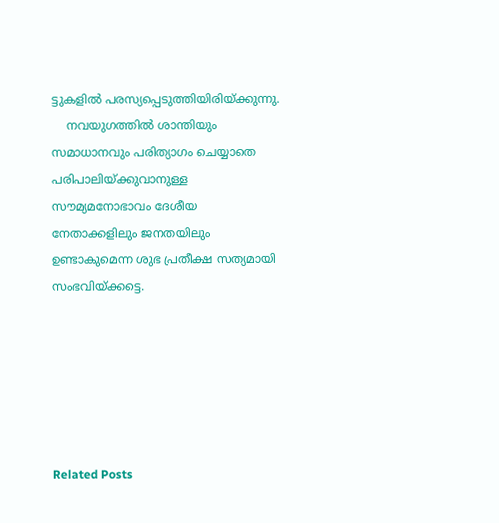ട്ടുകളില്‍ പരസ്യപ്പെടുത്തിയിരിയ്ക്കുന്നു.
    നവയുഗത്തില്‍ ശാന്തിയും സമാധാനവും പരിത്യാഗം ചെയ്യാതെ പരിപാലിയ്ക്കുവാനുള്ള സൗമ്യമനോഭാവം ദേശീയ നേതാക്കളിലും ജനതയിലും ഉണ്ടാകുമെന്ന ശുഭ പ്രതീക്ഷ സത്യമായി സംഭവിയ്ക്കട്ടെ.






Related Posts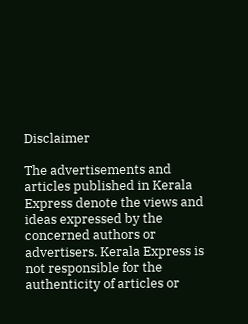Disclaimer

The advertisements and articles published in Kerala Express denote the views and ideas expressed by the concerned authors or advertisers. Kerala Express is not responsible for the authenticity of articles or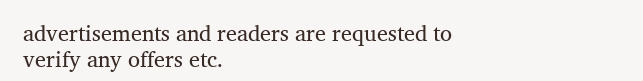advertisements and readers are requested to verify any offers etc.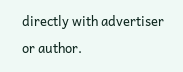directly with advertiser or author.